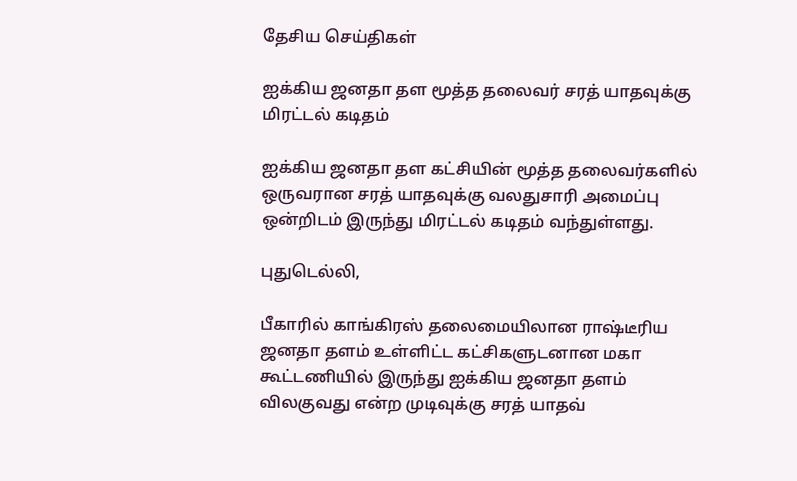தேசிய செய்திகள்

ஐக்கிய ஜனதா தள மூத்த தலைவர் சரத் யாதவுக்கு மிரட்டல் கடிதம்

ஐக்கிய ஜனதா தள கட்சியின் மூத்த தலைவர்களில் ஒருவரான சரத் யாதவுக்கு வலதுசாரி அமைப்பு ஒன்றிடம் இருந்து மிரட்டல் கடிதம் வந்துள்ளது.

புதுடெல்லி,

பீகாரில் காங்கிரஸ் தலைமையிலான ராஷ்டீரிய ஜனதா தளம் உள்ளிட்ட கட்சிகளுடனான மகா கூட்டணியில் இருந்து ஐக்கிய ஜனதா தளம் விலகுவது என்ற முடிவுக்கு சரத் யாதவ்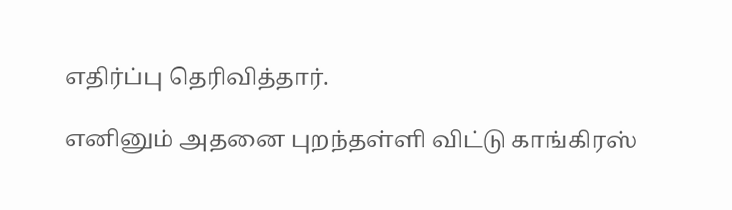எதிர்ப்பு தெரிவித்தார்.

எனினும் அதனை புறந்தள்ளி விட்டு காங்கிரஸ்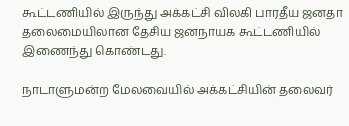கூட்டணியில் இருந்து அக்கட்சி விலகி பாரதீய ஜனதா தலைமையிலான தேசிய ஜனநாயக கூட்டணியில் இணைந்து கொண்டது.

நாடாளுமன்ற மேலவையில் அக்கட்சியின் தலைவர்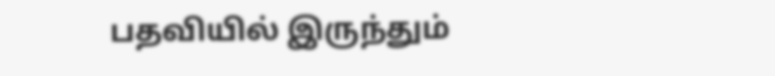பதவியில் இருந்தும்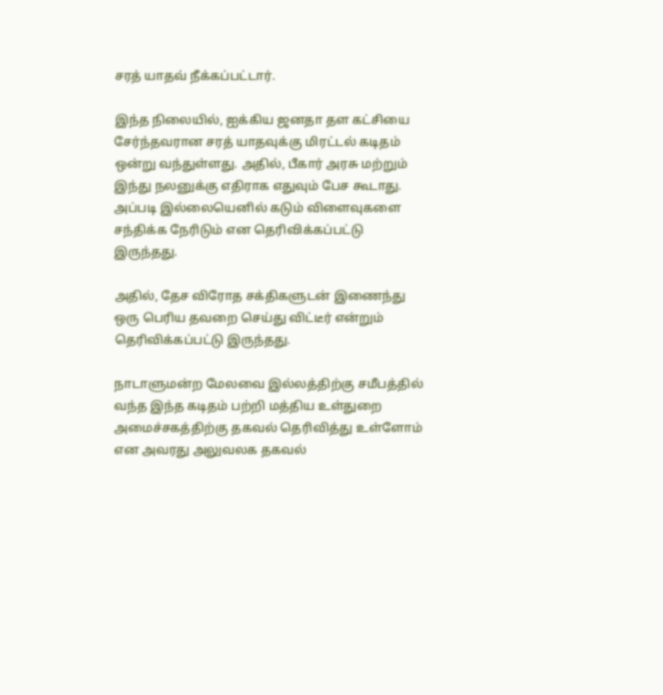சரத் யாதவ் நீக்கப்பட்டார்.

இந்த நிலையில், ஐக்கிய ஜனதா தள கட்சியை சேர்ந்தவரான சரத் யாதவுக்கு மிரட்டல் கடிதம் ஒன்று வந்துள்ளது. அதில், பீகார் அரசு மற்றும் இந்து நலனுக்கு எதிராக எதுவும் பேச கூடாது. அப்படி இல்லையெனில் கடும் விளைவுகளை சந்திக்க நேரிடும் என தெரிவிக்கப்பட்டு இருந்தது.

அதில், தேச விரோத சக்திகளுடன் இணைந்து ஒரு பெரிய தவறை செய்து விட்டீர் என்றும் தெரிவிக்கப்பட்டு இருந்தது.

நாடாளுமன்ற மேலவை இல்லத்திற்கு சமீபத்தில் வந்த இந்த கடிதம் பற்றி மத்திய உள்துறை அமைச்சகத்திற்கு தகவல் தெரிவித்து உள்ளோம் என அவரது அலுவலக தகவல்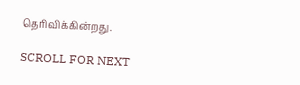தெரிவிக்கின்றது.

SCROLL FOR NEXT